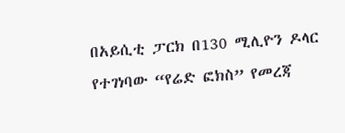በአይሲቲ ፓርክ በ130 ሚሊዮን ዶላር የተገነባው “የሬድ ፎክስ” የመረጃ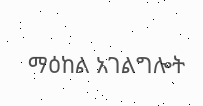ማዕከል አገልግሎት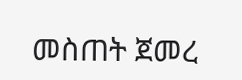መስጠት ጀመረ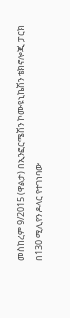መስከረም 9/2015 (ዋልታ) በኢንፎርሜሽን ኮሙዩኒኬሽን ቴክኖሎጂ ፓርክ በ130 ሚሊየን ዶላር የተገነባው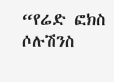“የሬድ ፎክስ ሶሉሽንስ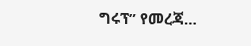ግሩፕ” የመረጃ…